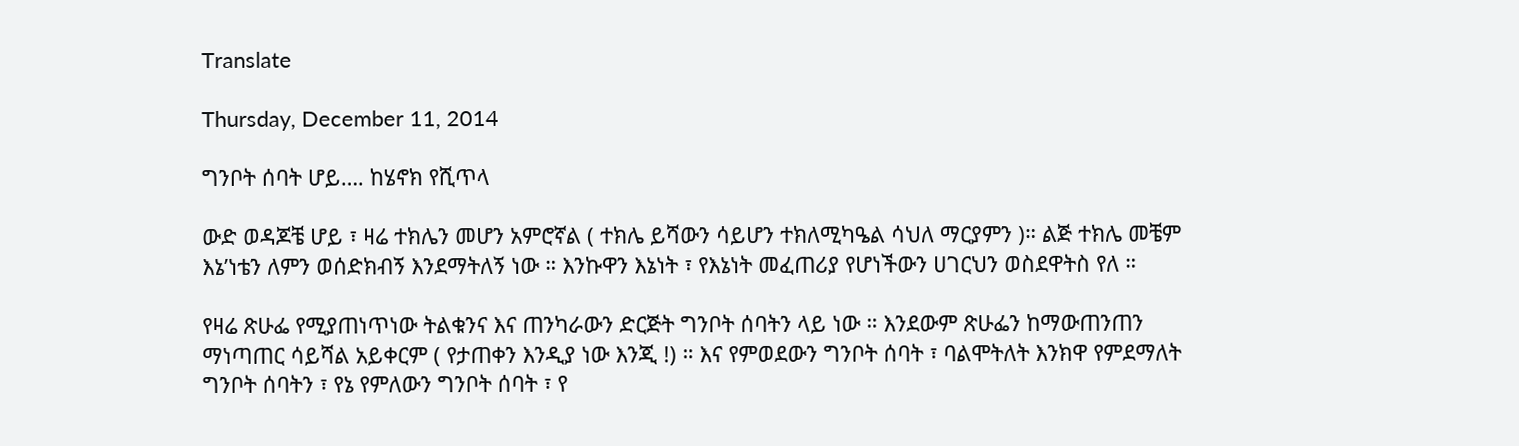Translate

Thursday, December 11, 2014

ግንቦት ሰባት ሆይ…. ከሄኖክ የሺጥላ

ውድ ወዳጆቼ ሆይ ፣ ዛሬ ተክሌን መሆን አምሮኛል ( ተክሌ ይሻውን ሳይሆን ተክለሚካዔል ሳህለ ማርያምን )። ልጅ ተክሌ መቼም እኔ’ነቴን ለምን ወሰድክብኝ እንደማትለኝ ነው ። እንኩዋን እኔነት ፣ የእኔነት መፈጠሪያ የሆነችውን ሀገርህን ወስደዋትስ የለ ።

የዛሬ ጽሁፌ የሚያጠነጥነው ትልቁንና እና ጠንካራውን ድርጅት ግንቦት ሰባትን ላይ ነው ። እንደውም ጽሁፌን ከማውጠንጠን ማነጣጠር ሳይሻል አይቀርም ( የታጠቀን እንዲያ ነው እንጂ !) ። እና የምወደውን ግንቦት ሰባት ፣ ባልሞትለት እንክዋ የምደማለት ግንቦት ሰባትን ፣ የኔ የምለውን ግንቦት ሰባት ፣ የ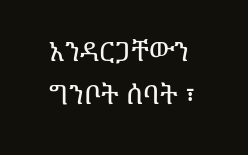አንዳርጋቸውን ግንቦት ሰባት ፣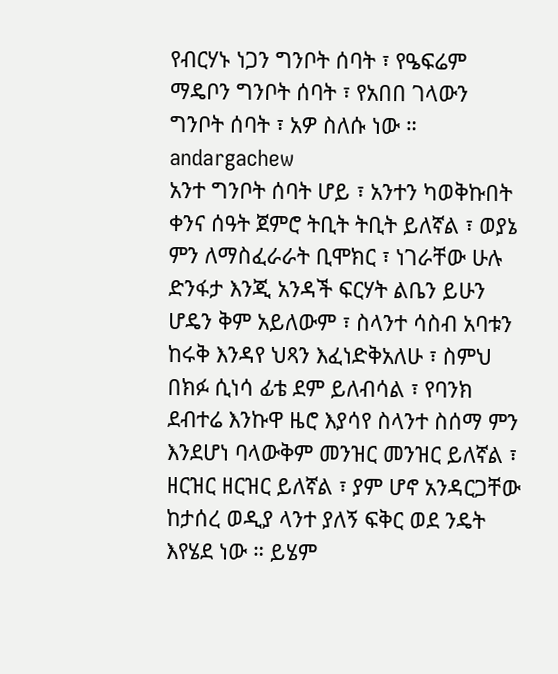የብርሃኑ ነጋን ግንቦት ሰባት ፣ የዔፍሬም ማዴቦን ግንቦት ሰባት ፣ የአበበ ገላውን ግንቦት ሰባት ፣ አዎ ስለሱ ነው ።
andargachew
አንተ ግንቦት ሰባት ሆይ ፣ አንተን ካወቅኩበት ቀንና ሰዓት ጀምሮ ትቢት ትቢት ይለኛል ፣ ወያኔ ምን ለማስፈራራት ቢሞክር ፣ ነገራቸው ሁሉ ድንፋታ እንጂ አንዳች ፍርሃት ልቤን ይሁን ሆዴን ቅም አይለውም ፣ ስላንተ ሳስብ አባቱን ከሩቅ እንዳየ ህጻን እፈነድቅአለሁ ፣ ስምህ በክፉ ሲነሳ ፊቴ ደም ይለብሳል ፣ የባንክ ደብተሬ እንኩዋ ዜሮ እያሳየ ስላንተ ስሰማ ምን እንደሆነ ባላውቅም መንዝር መንዝር ይለኛል ፣ ዘርዝር ዘርዝር ይለኛል ፣ ያም ሆኖ አንዳርጋቸው ከታሰረ ወዲያ ላንተ ያለኝ ፍቅር ወደ ንዴት እየሄደ ነው ። ይሄም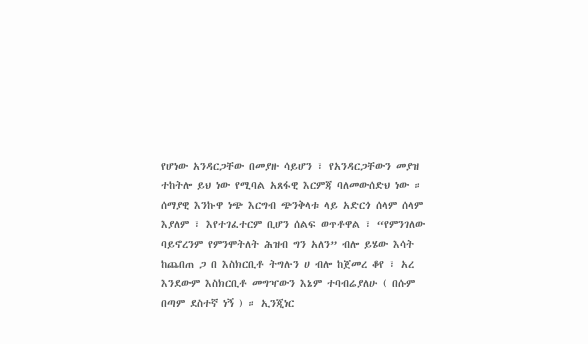የሆነው አንዳርጋቸው በመያዙ ሳይሆን ፣ የአንዳርጋቸውን መያዝ ተከትሎ ይህ ነው የሚባል አጸፋዊ እርምጃ ባለመውሰድህ ነው ። ሰማያዊ እንኩዋ ነጭ እርግብ ጭንቅላቱ ላይ አድርጎ ሰላም ሰላም እያለም ፣ እየተገፈተርም ቢሆን ሰልፍ ወጥቶዋል ፣ “የምንገለው ባይኖረንም የምንሞትለት ሕዝብ ግን አለን” ብሎ ይሄው እሳት ከጨበጠ ጋ በ እስክርቢቶ ትግሉን ሀ ብሎ ከጀመረ ቆየ ፣ አረ እንደውም እስክርቢቶ መግዣውን እኔም ተባብሬያለሁ ( በሱም በጣም ደስተኛ ነኝ ) ። ኢንጂነር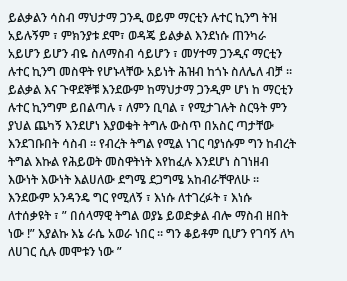ይልቃልን ሳስብ ማህታማ ጋንዲ ወይም ማርቲን ሉተር ኪንግ ትዝ አይሉኝም ፣ ምክንያቱ ደሞ፣ ወዳጄ ይልቃል እንደነሱ ጠንካራ አይሆን ይሆን ብዬ ስለማስብ ሳይሆን ፣ መሃተማ ጋንዲና ማርቲን ሉተር ኪንግ መስዋት የሆኑላቸው አይነት ሕዝብ ከጎኑ ስለሌለ ብቻ ። ይልቃል እና ጉዋደኞቹ እንደውም ከማህታማ ጋንዲም ሆነ ከ ማርቲን ሉተር ኪንግም ይበልጣሉ ፣ ለምን ቢባል ፣ የሚታገሉት ስርዓት ምን ያህል ጨካኝ እንደሆነ እያወቁት ትግሉ ውስጥ በአስር ጣታቸው እንደገቡበት ሳስብ ። የብረት ትግል የሚል ነገር ባያነሱም ግን ከብረት ትግል እኩል የሕይወት መስዋትነት እየከፈሉ እንደሆነ ስገነዘብ እውነት እውነት እልሀለው ደግሜ ደጋግሜ አከብራቸዋለሁ ። እንደውም አንዳንዴ ግር የሚለኝ ፣ እነሱ ለተገረፉት ፣ እነሱ ለተሰቃዩት ፣ ” በሰላማዊ ትግል ወያኔ ይወድቃል ብሎ ማስብ ዘበት ነው !” እያልኩ እኔ ራሴ አወራ ነበር ። ግን ቆይቶም ቢሆን የገባኝ ለካ ለሀገር ሲሉ መሞቱን ነው ”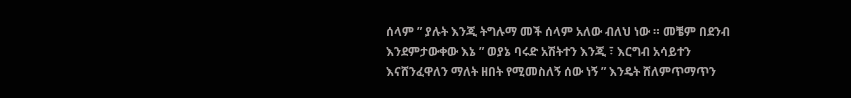ሰላም ” ያሉት እንጂ ትግሉማ መች ሰላም አለው ብለህ ነው ። መቼም በደንብ እንደምታውቀው እኔ ” ወያኔ ባሩድ አሽትተን እንጂ ፣ እርግብ አሳይተን እናሸንፈዋለን ማለት ዘበት የሚመስለኝ ሰው ነኝ ” እንዴት ሸለምጥማጥን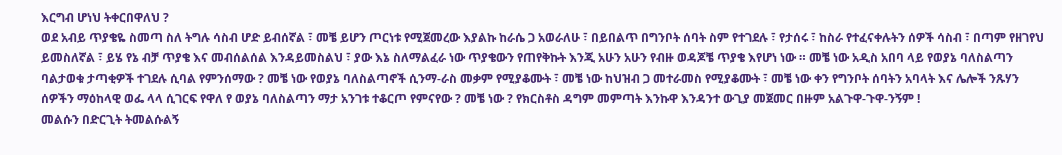እርግብ ሆነህ ትቀርበዋለህ ?
ወደ አብይ ጥያቄዬ ስመጣ ስለ ትግሉ ሳስብ ሆድ ይብሰኛል ፣ መቼ ይሆን ጦርነቱ የሚጀመረው እያልኩ ከራሴ ጋ አወራለሁ ፣ በይበልጥ በግንቦት ሰባት ስም የተገደሉ ፣ የታሰሩ ፣ ከስራ የተፈናቀሉትን ሰዎች ሳስብ ፣ በጣም የዘገየህ ይመስለኛል ፣ ይሄ የኔ ብቻ ጥያቄ እና መብሰልሰል እንዳይመስልህ ፣ ያው እኔ ስለማልፈራ ነው ጥያቄውን የጠየቅኩት እንጂ አሁን አሁን የብዙ ወዳጆቼ ጥያቄ እየሆነ ነው ። መቼ ነው አዲስ አበባ ላይ የወያኔ ባለስልጣን ባልታወቁ ታጣቂዎች ተገደሉ ሲባል የምንሰማው ? መቼ ነው የወያኔ ባለስልጣኖች ሲንማ-ራስ መቃም የሚያቆሙት ፣ መቼ ነው ከህዝብ ጋ መተራመስ የሚያቆሙት ፣ መቼ ነው ቀን የግንቦት ሰባትን አባላት እና ሌሎች ንጹሃን ሰዎችን ማዕከላዊ ወፌ ላላ ሲገርፍ የዋለ የ ወያኔ ባለስልጣን ማታ አንገቱ ተቆርጦ የምናየው ? መቼ ነው ? የክርስቶስ ዳግም መምጣት እንኩዋ እንዳንተ ውጊያ መጀመር በዙም አልጉዋ-ጉዋ-ንኝም !
መልሱን በድርጊት ትመልሱልኝ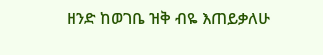ዘንድ ከወገቤ ዝቅ ብዬ እጠይቃለሁ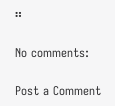።

No comments:

Post a Comment